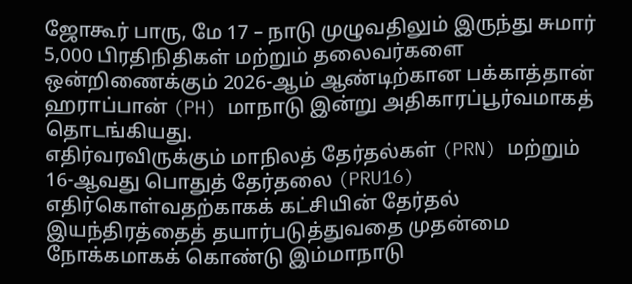ஜோகூர் பாரு, மே 17 – நாடு முழுவதிலும் இருந்து சுமார் 5,000 பிரதிநிதிகள் மற்றும் தலைவர்களை ஒன்றிணைக்கும் 2026-ஆம் ஆண்டிற்கான பக்காத்தான் ஹராப்பான் (PH) மாநாடு இன்று அதிகாரப்பூர்வமாகத் தொடங்கியது.
எதிர்வரவிருக்கும் மாநிலத் தேர்தல்கள் (PRN) மற்றும் 16-ஆவது பொதுத் தேர்தலை (PRU16) எதிர்கொள்வதற்காகக் கட்சியின் தேர்தல் இயந்திரத்தைத் தயார்படுத்துவதை முதன்மை நோக்கமாகக் கொண்டு இம்மாநாடு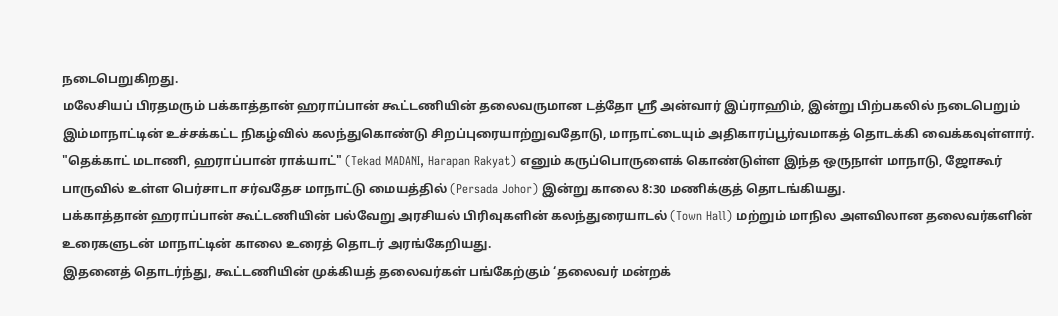நடைபெறுகிறது.
மலேசியப் பிரதமரும் பக்காத்தான் ஹராப்பான் கூட்டணியின் தலைவருமான டத்தோ ஸ்ரீ அன்வார் இப்ராஹிம், இன்று பிற்பகலில் நடைபெறும் இம்மாநாட்டின் உச்சக்கட்ட நிகழ்வில் கலந்துகொண்டு சிறப்புரையாற்றுவதோடு, மாநாட்டையும் அதிகாரப்பூர்வமாகத் தொடக்கி வைக்கவுள்ளார்.
"தெக்காட் மடாணி, ஹராப்பான் ராக்யாட்" (Tekad MADANI, Harapan Rakyat) எனும் கருப்பொருளைக் கொண்டுள்ள இந்த ஒருநாள் மாநாடு, ஜோகூர் பாருவில் உள்ள பெர்சாடா சர்வதேச மாநாட்டு மையத்தில் (Persada Johor) இன்று காலை 8:30 மணிக்குத் தொடங்கியது.
பக்காத்தான் ஹராப்பான் கூட்டணியின் பல்வேறு அரசியல் பிரிவுகளின் கலந்துரையாடல் (Town Hall) மற்றும் மாநில அளவிலான தலைவர்களின் உரைகளுடன் மாநாட்டின் காலை உரைத் தொடர் அரங்கேறியது.
இதனைத் தொடர்ந்து, கூட்டணியின் முக்கியத் தலைவர்கள் பங்கேற்கும் ‘தலைவர் மன்றக்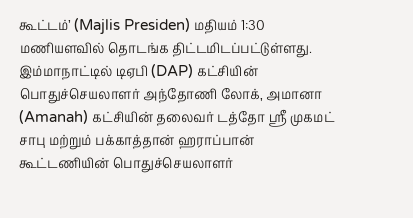கூட்டம்’ (Majlis Presiden) மதியம் 1:30 மணியளவில் தொடங்க திட்டமிடப்பட்டுள்ளது. இம்மாநாட்டில் டிஏபி (DAP) கட்சியின் பொதுச்செயலாளர் அந்தோணி லோக், அமானா (Amanah) கட்சியின் தலைவர் டத்தோ ஸ்ரீ முகமட் சாபு மற்றும் பக்காத்தான் ஹராப்பான் கூட்டணியின் பொதுச்செயலாளர்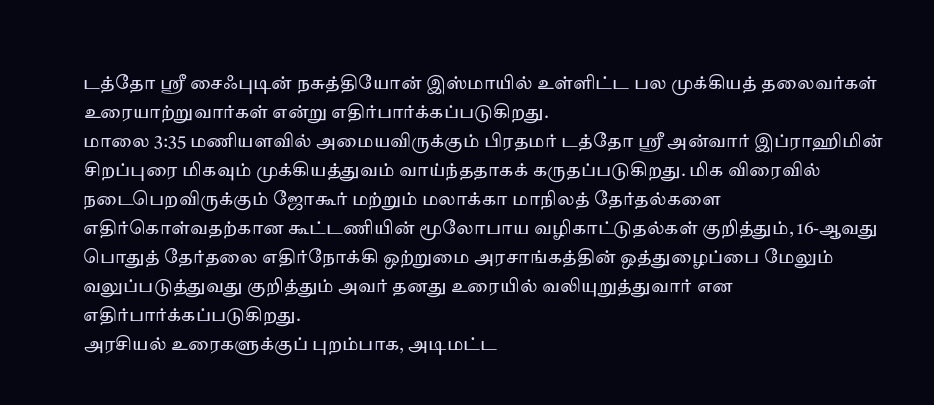டத்தோ ஸ்ரீ சைஃபுடின் நசுத்தியோன் இஸ்மாயில் உள்ளிட்ட பல முக்கியத் தலைவர்கள் உரையாற்றுவார்கள் என்று எதிர்பார்க்கப்படுகிறது.
மாலை 3:35 மணியளவில் அமையவிருக்கும் பிரதமர் டத்தோ ஸ்ரீ அன்வார் இப்ராஹிமின் சிறப்புரை மிகவும் முக்கியத்துவம் வாய்ந்ததாகக் கருதப்படுகிறது. மிக விரைவில் நடைபெறவிருக்கும் ஜோகூர் மற்றும் மலாக்கா மாநிலத் தேர்தல்களை எதிர்கொள்வதற்கான கூட்டணியின் மூலோபாய வழிகாட்டுதல்கள் குறித்தும், 16-ஆவது பொதுத் தேர்தலை எதிர்நோக்கி ஒற்றுமை அரசாங்கத்தின் ஒத்துழைப்பை மேலும் வலுப்படுத்துவது குறித்தும் அவர் தனது உரையில் வலியுறுத்துவார் என எதிர்பார்க்கப்படுகிறது.
அரசியல் உரைகளுக்குப் புறம்பாக, அடிமட்ட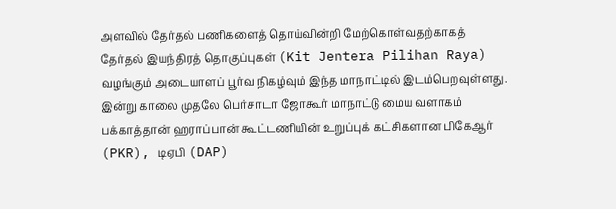அளவில் தேர்தல் பணிகளைத் தொய்வின்றி மேற்கொள்வதற்காகத் தேர்தல் இயந்திரத் தொகுப்புகள் (Kit Jentera Pilihan Raya) வழங்கும் அடையாளப் பூர்வ நிகழ்வும் இந்த மாநாட்டில் இடம்பெறவுள்ளது.
இன்று காலை முதலே பெர்சாடா ஜோகூர் மாநாட்டு மைய வளாகம் பக்காத்தான் ஹராப்பான் கூட்டணியின் உறுப்புக் கட்சிகளான பிகேஆர் (PKR), டிஏபி (DAP)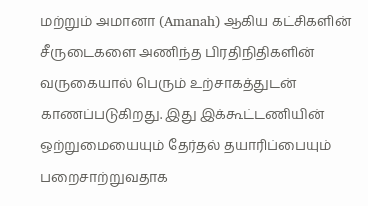மற்றும் அமானா (Amanah) ஆகிய கட்சிகளின் சீருடைகளை அணிந்த பிரதிநிதிகளின் வருகையால் பெரும் உற்சாகத்துடன் காணப்படுகிறது. இது இக்கூட்டணியின் ஒற்றுமையையும் தேர்தல் தயாரிப்பையும் பறைசாற்றுவதாக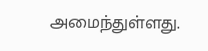அமைந்துள்ளது.